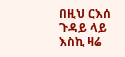በዚህ ርእሰ ጉዳይ ላይ እስኪ ዛሬ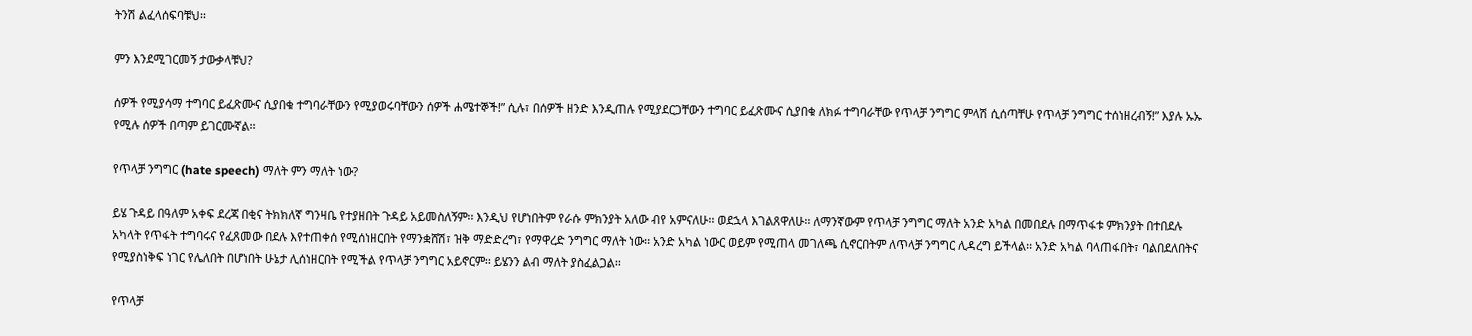ትንሽ ልፈላሰፍባቹህ፡፡

ምን እንደሚገርመኝ ታውቃላቹህ?

ሰዎች የሚያሳማ ተግባር ይፈጽሙና ሲያበቁ ተግባራቸውን የሚያወሩባቸውን ሰዎች ሐሜተኞች!” ሲሉ፣ በሰዎች ዘንድ እንዲጠሉ የሚያደርጋቸውን ተግባር ይፈጽሙና ሲያበቁ ለክፉ ተግባራቸው የጥላቻ ንግግር ምላሽ ሲሰጣቸሁ የጥላቻ ንግግር ተሰነዘረብኝ!” እያሉ ኡኡ የሚሉ ሰዎች በጣም ይገርሙኛል፡፡

የጥላቻ ንግግር (hate speech) ማለት ምን ማለት ነው?

ይሄ ጉዳይ በዓለም አቀፍ ደረጃ በቂና ትክክለኛ ግንዛቤ የተያዘበት ጉዳይ አይመስለኝም፡፡ እንዲህ የሆነበትም የራሱ ምክንያት አለው ብየ አምናለሁ፡፡ ወደኋላ እገልጸዋለሁ፡፡ ለማንኛውም የጥላቻ ንግግር ማለት አንድ አካል በመበደሉ በማጥፋቱ ምክንያት በተበደሉ አካላት የጥፋት ተግባሩና የፈጸመው በደሉ እየተጠቀሰ የሚሰነዘርበት የማንቋሸሽ፣ ዝቅ ማድድረግ፣ የማዋረድ ንግግር ማለት ነው፡፡ አንድ አካል ነውር ወይም የሚጠላ መገለጫ ሲኖርበትም ለጥላቻ ንግግር ሊዳረግ ይችላል፡፡ አንድ አካል ባላጠፋበት፣ ባልበደለበትና የሚያስነቅፍ ነገር የሌለበት በሆነበት ሁኔታ ሊሰነዘርበት የሚችል የጥላቻ ንግግር አይኖርም፡፡ ይሄንን ልብ ማለት ያስፈልጋል፡፡

የጥላቻ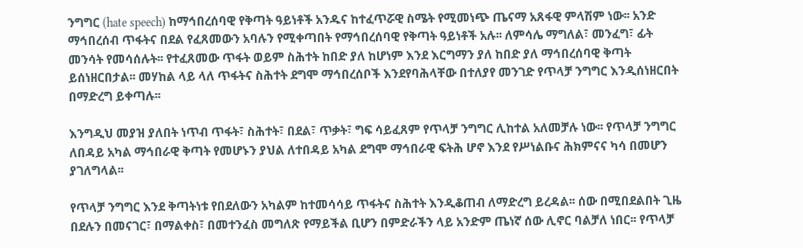ንግግር (hate speech) ከማኅበረሰባዊ የቅጣት ዓይነቶች አንዱና ከተፈጥሯዊ ስሜት የሚመነጭ ጤናማ አጸፋዊ ምላሽም ነው፡፡ አንድ ማኅበረሰብ ጥፋትና በደል የፈጸመውን አባሉን የሚቀጣበት የማኅበረሰባዊ የቅጣት ዓይነቶች አሉ፡፡ ለምሳሌ ማግለል፣ መንፈግ፣ ፊት መንሳት የመሳሰሉት፡፡ የተፈጸመው ጥፋት ወይም ስሕተት ከበድ ያለ ከሆነም እንደ እርግማን ያለ ከበድ ያለ ማኅበረሰባዊ ቅጣት ይሰነዘርበታል፡፡ መሃከል ላይ ላለ ጥፋትና ስሕተት ደግሞ ማኅበረሰቦች እንደየባሕላቸው በተለያየ መንገድ የጥላቻ ንግግር እንዲሰነዘርበት በማድረግ ይቀጣሉ፡፡

እንግዲህ መያዝ ያለበት ነጥብ ጥፋት፣ ስሕተት፣ በደል፣ ጥቃት፣ ግፍ ሳይፈጸም የጥላቻ ንግግር ሊከተል አለመቻሉ ነው፡፡ የጥላቻ ንግግር ለበዳይ አካል ማኅበራዊ ቅጣት የመሆኑን ያህል ለተበዳይ አካል ደግሞ ማኅበራዊ ፍትሕ ሆኖ እንደ የሥነልቡና ሕክምናና ካሳ በመሆን ያገለግላል፡፡

የጥላቻ ንግግር እንደ ቅጣትነቱ የበደለውን አካልም ከተመሳሳይ ጥፋትና ስሕተት እንዲቆጠብ ለማድረግ ይረዳል፡፡ ሰው በሚበደልበት ጊዜ በደሉን በመናገር፣ በማልቀስ፣ በመተንፈስ መግለጽ የማይችል ቢሆን በምድራችን ላይ አንድም ጤነኛ ሰው ሊኖር ባልቻለ ነበር፡፡ የጥላቻ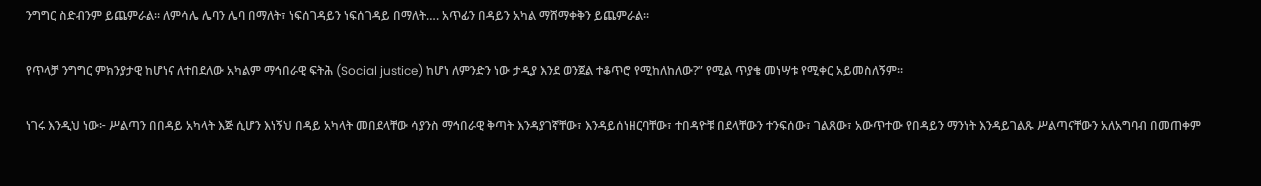ንግግር ስድብንም ይጨምራል፡፡ ለምሳሌ ሌባን ሌባ በማለት፣ ነፍሰገዳይን ነፍሰገዳይ በማለት…. አጥፊን በዳይን አካል ማሸማቀቅን ይጨምራል፡፡

የጥላቻ ንግግር ምክንያታዊ ከሆነና ለተበደለው አካልም ማኅበራዊ ፍትሕ (Social justice) ከሆነ ለምንድን ነው ታዲያ እንደ ወንጀል ተቆጥሮ የሚከለከለው?” የሚል ጥያቄ መነሣቱ የሚቀር አይመስለኝም፡፡

ነገሩ እንዲህ ነው፦ ሥልጣን በበዳይ አካላት እጅ ሲሆን እነኝህ በዳይ አካላት መበደላቸው ሳያንስ ማኅበራዊ ቅጣት እንዳያገኛቸው፣ እንዳይሰነዘርባቸው፣ ተበዳዮቹ በደላቸውን ተንፍሰው፣ ገልጸው፣ አውጥተው የበዳይን ማንነት እንዳይገልጹ ሥልጣናቸውን አለአግባብ በመጠቀም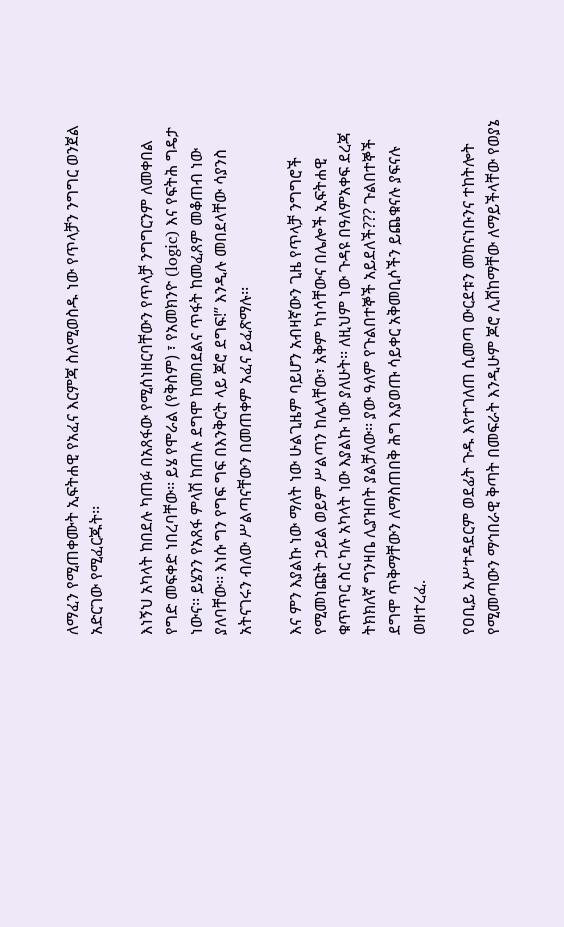ለማፈን የሚጠቀሙት ኢፍትሐዊ የአፈና እርምጃ ስለሚወስዱ ነው የጥላቻን ንግግር ወንጀል አድርገው የሚፈርጁት፡፡

እነኝህ አካላት ከበደሉ ካጠፉ በአጸፋው የሚሰነዘርባቸውን የጥላቻ ንግግርንም ለመቀበል የግድ መፍቀድ ነበረባቸው፡፡ ይሄ የሞራል (የቅስም) ፣ የአመክንዮ (logic) እና የፍትሕ ግዴታ ነውና፡፡ ይሄንን የአጸፋ ምላሽ ከጠሉ ደግሞ ከመበደልና ጥፋት ከመፈጸም መቆጠብ ነው ያለባቸው፡፡ እነሱ ግን የግፍ ግፍ በእንቅርት ላይ ጆሮ ደግፍ!” እንዲሉ መበደላቸው ሳያንስ አትናገሩን ብለው ሥልጣናቸውን በመጠቀም አፈና ይፈጽማሉ፡፡

እና ምን እያልኩ ነው ማለት ነው ሁልጊዜም ባይሆን አብዛኛውን ጊዜ የጥላቻ ንግግሮች የሚመነጩት ኃይል ወይም ሥልጣን ከሌላቸው፣ አቅም ካነሳቸውና በሌሎች ኢፍትሐዊ ቁጥጥር ስር ካሉ አካላት ነው እያልኩ ነው ያለሁት፡፡ ለዚህም ነው ጉዳዩ በዓለምአቀፍ ደረጃ ትክክለኛ ግንዛቤ ሊያዝበት ያልቻለው፡፡ ያው ዓለም የጉልበተኞች አይደለች??? ጉልበተኞች ደግሞ ጥቅማቸውን ለማስጠበቅ ሕግ እያወጡ ሳይቀር አቅመቢሶችን ይጨቁናሉ ያፍናሉ ወዘተረፈ.

የዐቢይ አሥተዳደርም ወደፊት ጉዱ እየተገለጠ ሲመጣ ውርደቱን መከናነቡንና ተከትሎት የሚመጣውን ማኅበራዊ ቅጣት በመፍራት እንዲሁም ጆሮ ሊሸከማቸው ለማይችላቸው የወያኔ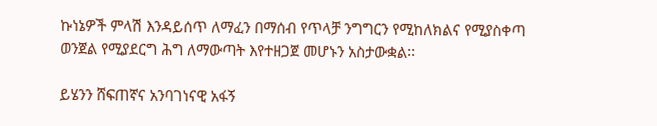ኩነኔዎች ምላሽ እንዳይሰጥ ለማፈን በማሰብ የጥላቻ ንግግርን የሚከለክልና የሚያስቀጣ ወንጀል የሚያደርግ ሕግ ለማውጣት እየተዘጋጀ መሆኑን አስታውቋል፡፡

ይሄንን ሸፍጠኛና አንባገነናዊ አፋኝ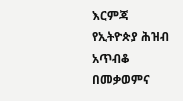እርምጃ የኢትዮጵያ ሕዝብ አጥብቆ በመቃወምና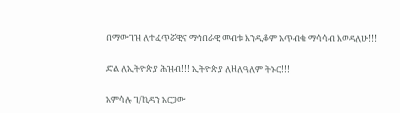በማውገዝ ለተፈጥሯዊና ማኅበራዊ መብቱ እንዲቆም አጥብቄ ማሳሳብ እወዳለሁ!!!

ድል ለኢትዮጵያ ሕዝብ!!! ኢትዮጵያ ለዘለዓለም ትኑር!!!

አምሳሉ ገ/ኪዳን አርጋው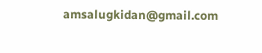amsalugkidan@gmail.com